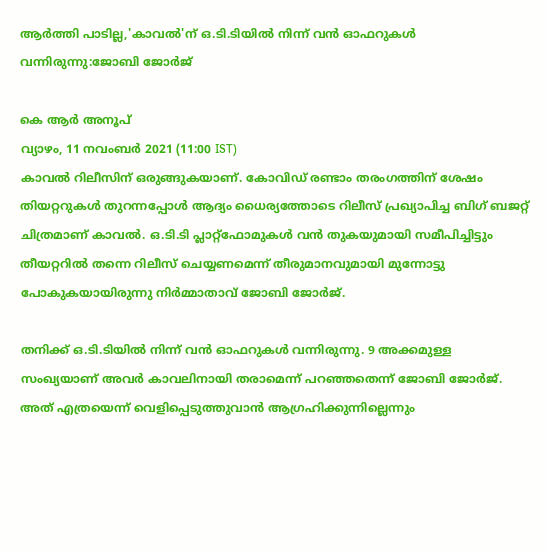ആര്‍ത്തി പാടില്ല,'കാവല്‍'ന് ഒ.ടി.ടിയില്‍ നിന്ന് വന്‍ ഓഫറുകള്‍ വന്നിരുന്നു:ജോബി ജോര്‍ജ്

കെ ആര്‍ അനൂപ്
വ്യാഴം, 11 നവം‌ബര്‍ 2021 (11:00 IST)
കാവല്‍ റിലീസിന് ഒരുങ്ങുകയാണ്. കോവിഡ് രണ്ടാം തരംഗത്തിന് ശേഷം തിയറ്ററുകള്‍ തുറന്നപ്പോള്‍ ആദ്യം ധൈര്യത്തോടെ റിലീസ് പ്രഖ്യാപിച്ച ബിഗ് ബജറ്റ് ചിത്രമാണ് കാവല്‍. ഒ.ടി.ടി പ്ലാറ്റ്‌ഫോമുകള്‍ വന്‍ തുകയുമായി സമീപിച്ചിട്ടും തീയറ്ററില്‍ തന്നെ റിലീസ് ചെയ്യണമെന്ന് തീരുമാനവുമായി മുന്നോട്ടു പോകുകയായിരുന്നു നിര്‍മ്മാതാവ് ജോബി ജോര്‍ജ്.

തനിക്ക് ഒ.ടി.ടിയില്‍ നിന്ന് വന്‍ ഓഫറുകള്‍ വന്നിരുന്നു. 9 അക്കമുള്ള സംഖ്യയാണ് അവര്‍ കാവലിനായി തരാമെന്ന് പറഞ്ഞതെന്ന് ജോബി ജോര്‍ജ്. അത് എത്രയെന്ന് വെളിപ്പെടുത്തുവാന്‍ ആഗ്രഹിക്കുന്നില്ലെന്നും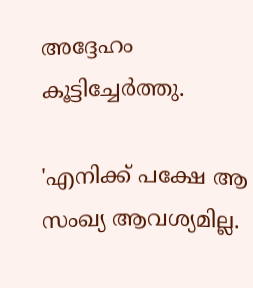അദ്ദേഹം കൂട്ടിച്ചേര്‍ത്തു.

'എനിക്ക് പക്ഷേ ആ സംഖ്യ ആവശ്യമില്ല.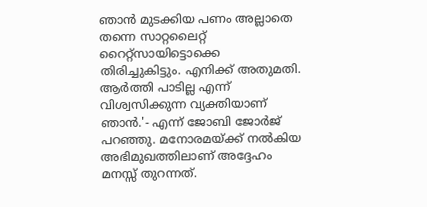ഞാന്‍ മുടക്കിയ പണം അല്ലാതെ തന്നെ സാറ്റലൈറ്റ് റൈറ്റ്‌സായിട്ടൊക്കെ തിരിച്ചുകിട്ടും. എനിക്ക് അതുമതി. ആര്‍ത്തി പാടില്ല എന്ന് വിശ്വസിക്കുന്ന വ്യക്തിയാണ് ഞാന്‍.'- എന്ന് ജോബി ജോര്‍ജ് പറഞ്ഞു. മനോരമയ്ക്ക് നല്‍കിയ അഭിമുഖത്തിലാണ് അദ്ദേഹം മനസ്സ് തുറന്നത്.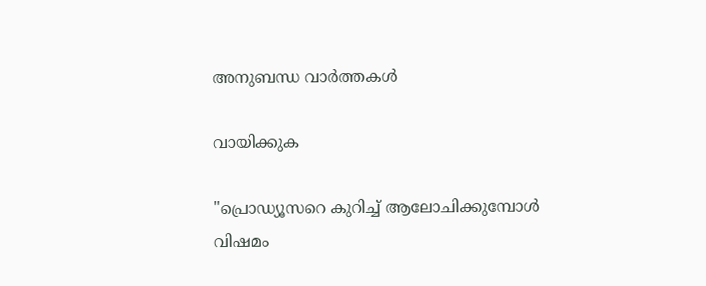അനുബന്ധ വാര്‍ത്തകള്‍

വായിക്കുക

"പ്രൊഡ്യൂസറെ കുറിച്ച് ആലോചിക്കുമ്പോൾ വിഷമം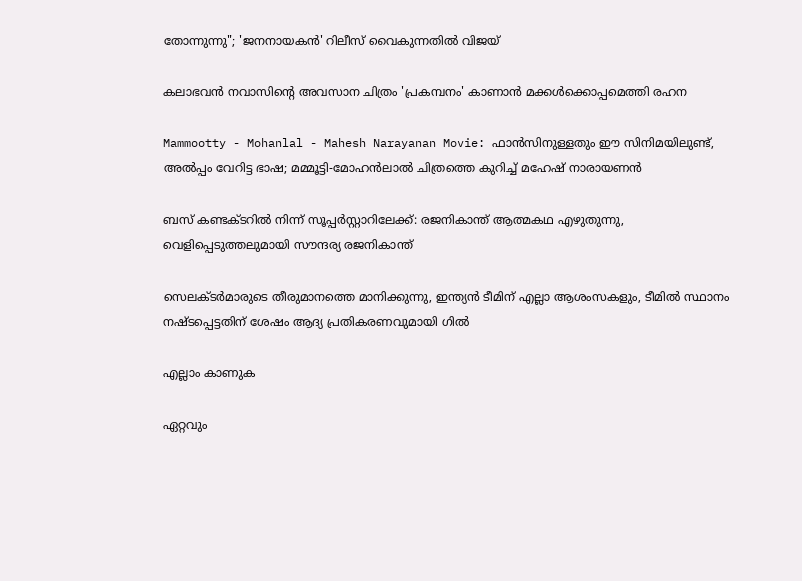തോന്നുന്നു"; 'ജനനായകൻ' റിലീസ് വൈകുന്നതിൽ വിജയ്

കലാഭവൻ നവാസിന്റെ അവസാന ചിത്രം 'പ്രകമ്പനം' കാണാൻ മക്കൾക്കൊപ്പമെത്തി രഹന

Mammootty - Mohanlal - Mahesh Narayanan Movie: ഫാന്‍സിനുള്ളതും ഈ സിനിമയിലുണ്ട്, അല്‍പ്പം വേറിട്ട ഭാഷ; മമ്മൂട്ടി-മോഹന്‍ലാല്‍ ചിത്രത്തെ കുറിച്ച് മഹേഷ് നാരായണന്‍

ബസ് കണ്ടക്ടറിൽ നിന്ന് സൂപ്പർസ്റ്റാറിലേക്ക്: രജനികാന്ത് ആത്മകഥ എഴുതുന്നു, വെളിപ്പെടുത്തലുമായി സൗന്ദര്യ രജനികാന്ത്

സെലക്ടർമാരുടെ തീരുമാനത്തെ മാനിക്കുന്നു, ഇന്ത്യൻ ടീമിന് എല്ലാ ആശംസകളും, ടീമിൽ സ്ഥാനം നഷ്ടപ്പെട്ടതിന് ശേഷം ആദ്യ പ്രതികരണവുമായി ഗിൽ

എല്ലാം കാണുക

ഏറ്റവും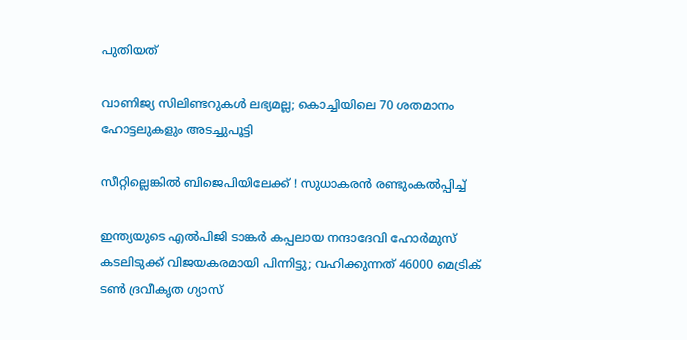പുതിയത്

വാണിജ്യ സിലിണ്ടറുകള്‍ ലഭ്യമല്ല; കൊച്ചിയിലെ 70 ശതമാനം ഹോട്ടലുകളും അടച്ചുപൂട്ടി

സീറ്റില്ലെങ്കിൽ ബിജെപിയിലേക്ക് ! സുധാകരൻ രണ്ടുംകൽപ്പിച്ച്

ഇന്ത്യയുടെ എല്‍പിജി ടാങ്കര്‍ കപ്പലായ നന്ദാദേവി ഹോര്‍മുസ് കടലിടുക്ക് വിജയകരമായി പിന്നിട്ടു; വഹിക്കുന്നത് 46000 മെട്രിക് ടണ്‍ ദ്രവീകൃത ഗ്യാസ്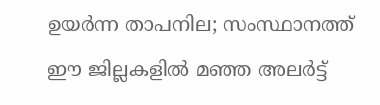ഉയര്‍ന്ന താപനില; സംസ്ഥാനത്ത് ഈ ജില്ലകളില്‍ മഞ്ഞ അലര്‍ട്ട്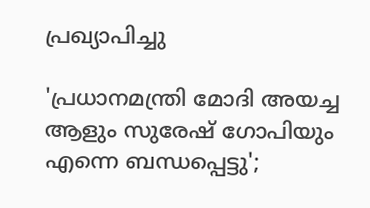പ്രഖ്യാപിച്ചു

'പ്രധാനമന്ത്രി മോദി അയച്ച ആളും സുരേഷ് ഗോപിയും എന്നെ ബന്ധപ്പെട്ടു';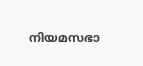നിയമസഭാ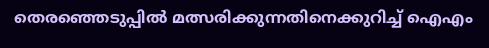തെരഞ്ഞെടുപ്പില്‍ മത്സരിക്കുന്നതിനെക്കുറിച്ച് ഐഎം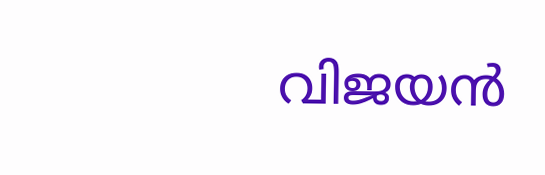വിജയന്‍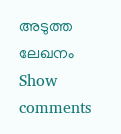അടുത്ത ലേഖനം
Show comments